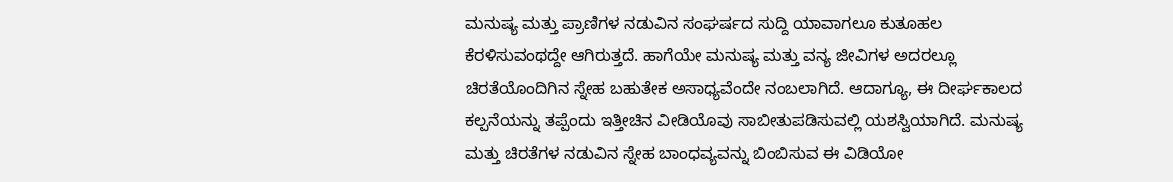ಮನುಷ್ಯ ಮತ್ತು ಪ್ರಾಣಿಗಳ ನಡುವಿನ ಸಂಘರ್ಷದ ಸುದ್ದಿ ಯಾವಾಗಲೂ ಕುತೂಹಲ ಕೆರಳಿಸುವಂಥದ್ದೇ ಆಗಿರುತ್ತದೆ. ಹಾಗೆಯೇ ಮನುಷ್ಯ ಮತ್ತು ವನ್ಯ ಜೀವಿಗಳ ಅದರಲ್ಲೂ ಚಿರತೆಯೊಂದಿಗಿನ ಸ್ನೇಹ ಬಹುತೇಕ ಅಸಾಧ್ಯವೆಂದೇ ನಂಬಲಾಗಿದೆ. ಆದಾಗ್ಯೂ, ಈ ದೀರ್ಘಕಾಲದ ಕಲ್ಪನೆಯನ್ನು ತಪ್ಪೆಂದು ಇತ್ತೀಚಿನ ವೀಡಿಯೊವು ಸಾಬೀತುಪಡಿಸುವಲ್ಲಿ ಯಶಸ್ವಿಯಾಗಿದೆ. ಮನುಷ್ಯ ಮತ್ತು ಚಿರತೆಗಳ ನಡುವಿನ ಸ್ನೇಹ ಬಾಂಧವ್ಯವನ್ನು ಬಿಂಬಿಸುವ ಈ ವಿಡಿಯೋ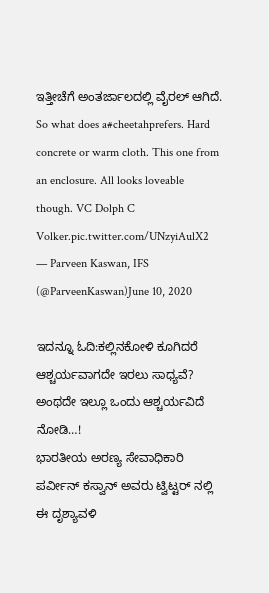ಇತ್ತೀಚೆಗೆ ಅಂತರ್ಜಾಲದಲ್ಲಿ ವೈರಲ್ ಆಗಿದೆ.
So what does a#cheetahprefers. Hard concrete or warm cloth. This one from an enclosure. All looks loveable though. VC Dolph C Volker.pic.twitter.com/UNzyiAulX2
— Parveen Kaswan, IFS (@ParveenKaswan)June 10, 2020

ಇದನ್ನೂ ಓದಿ:ಕಲ್ಲಿನಕೋಳಿ ಕೂಗಿದರೆ ಆಶ್ಚರ್ಯವಾಗದೇ ಇರಲು ಸಾಧ್ಯವೆ? ಅಂಥದೇ ಇಲ್ಲೂ ಒಂದು ಆಶ್ಚರ್ಯವಿದೆ ನೋಡಿ…!
ಭಾರತೀಯ ಅರಣ್ಯ ಸೇವಾಧಿಕಾರಿ ಪರ್ವೀನ್ ಕಸ್ವಾನ್ ಅವರು ಟ್ವಿಟ್ಟರ್ ನಲ್ಲಿ ಈ ದೃಶ್ಯಾವಳಿ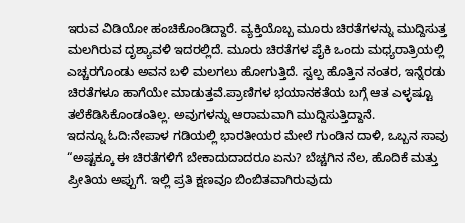ಇರುವ ವಿಡಿಯೋ ಹಂಚಿಕೊಂಡಿದ್ದಾರೆ. ವ್ಯಕ್ತಿಯೊಬ್ಬ ಮೂರು ಚಿರತೆಗಳನ್ನು ಮುದ್ದಿಸುತ್ತ ಮಲಗಿರುವ ದೃಶ್ಯಾವಳಿ ಇದರಲ್ಲಿದೆ. ಮೂರು ಚಿರತೆಗಳ ಪೈಕಿ ಒಂದು ಮಧ್ಯರಾತ್ರಿಯಲ್ಲಿ ಎಚ್ಚರಗೊಂಡು ಅವನ ಬಳಿ ಮಲಗಲು ಹೋಗುತ್ತಿದೆ. ಸ್ವಲ್ಪ ಹೊತ್ತಿನ ನಂತರ, ಇನ್ನೆರಡು ಚಿರತೆಗಳೂ ಹಾಗೆಯೇ ಮಾಡುತ್ತವೆ.ಪ್ರಾಣಿಗಳ ಭಯಾನಕತೆಯ ಬಗ್ಗೆ ಆತ ಎಳ್ಳಷ್ಟೂ ತಲೆಕೆಡಿಸಿಕೊಂಡಂತಿಲ್ಲ. ಅವುಗಳನ್ನು ಆರಾಮವಾಗಿ ಮುದ್ದಿಸುತ್ತಿದ್ದಾನೆ.
ಇದನ್ನೂ ಓದಿ:ನೇಪಾಳ ಗಡಿಯಲ್ಲಿ ಭಾರತೀಯರ ಮೇಲೆ ಗುಂಡಿನ ದಾಳಿ, ಒಬ್ಬನ ಸಾವು
“ಅಷ್ಟಕ್ಕೂ ಈ ಚಿರತೆಗಳಿಗೆ ಬೇಕಾದುದಾದರೂ ಏನು? ಬೆಚ್ಚಗಿನ ನೆಲ, ಹೊದಿಕೆ ಮತ್ತು ಪ್ರೀತಿಯ ಅಪ್ಪುಗೆ. ಇಲ್ಲಿ ಪ್ರತಿ ಕ್ಷಣವೂ ಬಿಂಬಿತವಾಗಿರುವುದು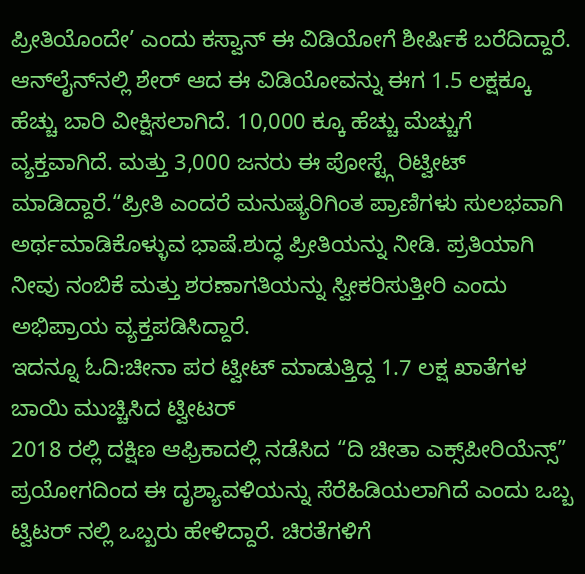ಪ್ರೀತಿಯೊಂದೇ’ ಎಂದು ಕಸ್ವಾನ್ ಈ ವಿಡಿಯೋಗೆ ಶೀರ್ಷಿಕೆ ಬರೆದಿದ್ದಾರೆ. ಆನ್‌ಲೈನ್‌ನಲ್ಲಿ ಶೇರ್ ಆದ ಈ ವಿಡಿಯೋವನ್ನು ಈಗ 1.5 ಲಕ್ಷಕ್ಕೂ ಹೆಚ್ಚು ಬಾರಿ ವೀಕ್ಷಿಸಲಾಗಿದೆ. 10,000 ಕ್ಕೂ ಹೆಚ್ಚು ಮೆಚ್ಚುಗೆ ವ್ಯಕ್ತವಾಗಿದೆ. ಮತ್ತು 3,000 ಜನರು ಈ ಪೋಸ್ಟ್ಗೆ ರಿಟ್ವೀಟ್ ಮಾಡಿದ್ದಾರೆ.“ಪ್ರೀತಿ ಎಂದರೆ ಮನುಷ್ಯರಿಗಿಂತ ಪ್ರಾಣಿಗಳು ಸುಲಭವಾಗಿ ಅರ್ಥಮಾಡಿಕೊಳ್ಳುವ ಭಾಷೆ.ಶುದ್ಧ ಪ್ರೀತಿಯನ್ನು ನೀಡಿ. ಪ್ರತಿಯಾಗಿ ನೀವು ನಂಬಿಕೆ ಮತ್ತು ಶರಣಾಗತಿಯನ್ನು ಸ್ವೀಕರಿಸುತ್ತೀರಿ ಎಂದು ಅಭಿಪ್ರಾಯ ವ್ಯಕ್ತಪಡಿಸಿದ್ದಾರೆ.
ಇದನ್ನೂ ಓದಿ:ಚೀನಾ ಪರ ಟ್ವೀಟ್ ಮಾಡುತ್ತಿದ್ದ 1.7 ಲಕ್ಷ ಖಾತೆಗಳ ಬಾಯಿ ಮುಚ್ಚಿಸಿದ ಟ್ವೀಟರ್
2018 ರಲ್ಲಿ ದಕ್ಷಿಣ ಆಫ್ರಿಕಾದಲ್ಲಿ ನಡೆಸಿದ “ದಿ ಚೀತಾ ಎಕ್ಸ್‌ಪೀರಿಯೆನ್ಸ್” ಪ್ರಯೋಗದಿಂದ ಈ ದೃಶ್ಯಾವಳಿಯನ್ನು ಸೆರೆಹಿಡಿಯಲಾಗಿದೆ ಎಂದು ಒಬ್ಬ ಟ್ವಿಟರ್ ನಲ್ಲಿ ಒಬ್ಬರು ಹೇಳಿದ್ದಾರೆ. ಚಿರತೆಗಳಿಗೆ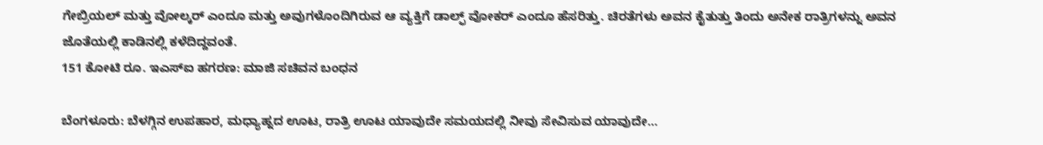ಗೇಬ್ರಿಯಲ್ ಮತ್ತು ವೋಲ್ಕರ್ ಎಂದೂ ಮತ್ತು ಅವುಗಳೊಂದಿಗಿರುವ ಆ ವ್ಯಕ್ತಿಗೆ ಡಾಲ್ಫ್ ವೋಕರ್ ಎಂದೂ ಹೆಸರಿತ್ತು. ಚಿರತೆಗಳು ಅವನ ಕೈತುತ್ತು ತಿಂದು ಅನೇಕ ರಾತ್ರಿಗಳನ್ನು ಅವನ ಜೊತೆಯಲ್ಲಿ ಕಾಡಿನಲ್ಲಿ ಕಳೆದಿದ್ದವಂತೆ.
151 ಕೋಟಿ ರೂ. ಇಎಸ್ಐ ಹಗರಣ: ಮಾಜಿ ಸಚಿವನ ಬಂಧನ

ಬೆಂಗಳೂರು: ಬೆಳಗ್ಗಿನ ಉಪಹಾರ, ಮಧ್ಯಾಹ್ನದ ಊಟ, ರಾತ್ರಿ ಊಟ ಯಾವುದೇ ಸಮಯದಲ್ಲಿ ನೀವು ಸೇವಿಸುವ ಯಾವುದೇ…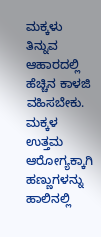ಮಕ್ಕಳು ತಿನ್ನುವ ಆಹಾರದಲ್ಲಿ ಹೆಚ್ಚಿನ ಕಾಳಜಿ ವಹಿಸಬೇಕು. ಮಕ್ಕಳ ಉತ್ತಮ ಆರೋಗ್ಯಕ್ಕಾಗಿ ಹಣ್ಣುಗಳನ್ನು ಹಾಲಿನಲ್ಲಿ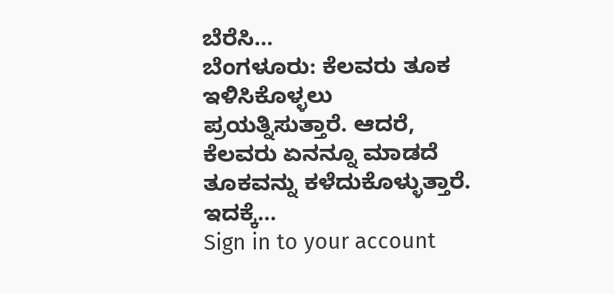ಬೆರೆಸಿ…
ಬೆಂಗಳೂರು: ಕೆಲವರು ತೂಕ ಇಳಿಸಿಕೊಳ್ಳಲು ಪ್ರಯತ್ನಿಸುತ್ತಾರೆ. ಆದರೆ, ಕೆಲವರು ಏನನ್ನೂ ಮಾಡದೆ ತೂಕವನ್ನು ಕಳೆದುಕೊಳ್ಳುತ್ತಾರೆ. ಇದಕ್ಕೆ…
Sign in to your account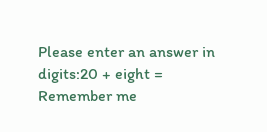Please enter an answer in digits:20 + eight =
Remember me